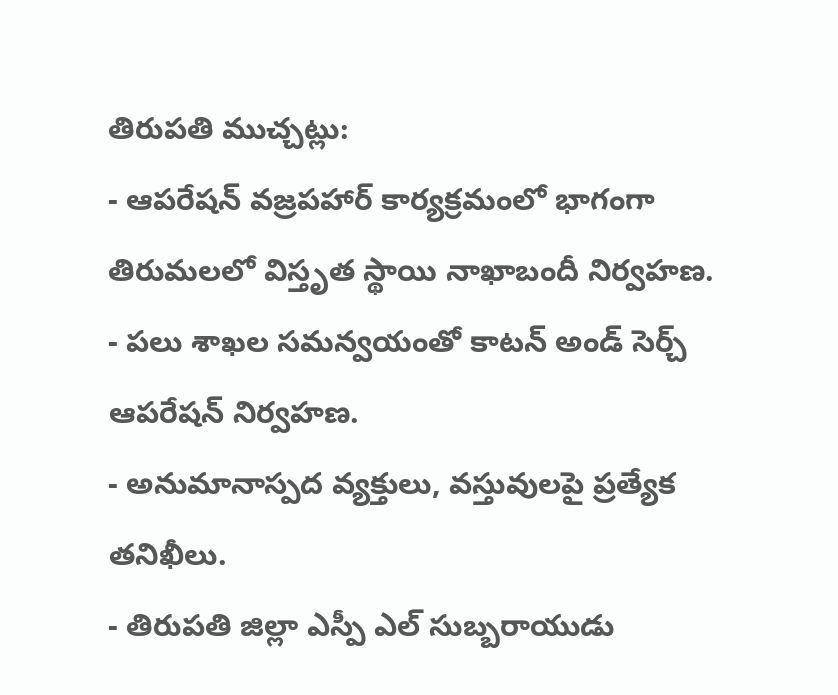తిరుపతి ముచ్చట్లు:
- ఆపరేషన్ వజ్రపహార్ కార్యక్రమంలో భాగంగా తిరుమలలో విస్తృత స్థాయి నాఖాబందీ నిర్వహణ.
- పలు శాఖల సమన్వయంతో కాటన్ అండ్ సెర్చ్ ఆపరేషన్ నిర్వహణ.
- అనుమానాస్పద వ్యక్తులు, వస్తువులపై ప్రత్యేక తనిఖీలు.
- తిరుపతి జిల్లా ఎస్పీ ఎల్ సుబ్బరాయుడు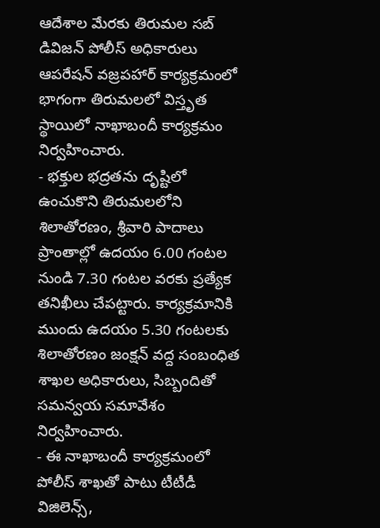ఆదేశాల మేరకు తిరుమల సబ్ డివిజన్ పోలీస్ అధికారులు ఆపరేషన్ వజ్రపహార్ కార్యక్రమంలో భాగంగా తిరుమలలో విస్తృత స్థాయిలో నాఖాబందీ కార్యక్రమం నిర్వహించారు.
- భక్తుల భద్రతను దృష్టిలో ఉంచుకొని తిరుమలలోని శిలాతోరణం, శ్రీవారి పాదాలు ప్రాంతాల్లో ఉదయం 6.00 గంటల నుండి 7.30 గంటల వరకు ప్రత్యేక తనిఖీలు చేపట్టారు. కార్యక్రమానికి ముందు ఉదయం 5.30 గంటలకు శిలాతోరణం జంక్షన్ వద్ద సంబంధిత శాఖల అధికారులు, సిబ్బందితో సమన్వయ సమావేశం నిర్వహించారు.
- ఈ నాఖాబందీ కార్యక్రమంలో పోలీస్ శాఖతో పాటు టీటీడీ విజిలెన్స్,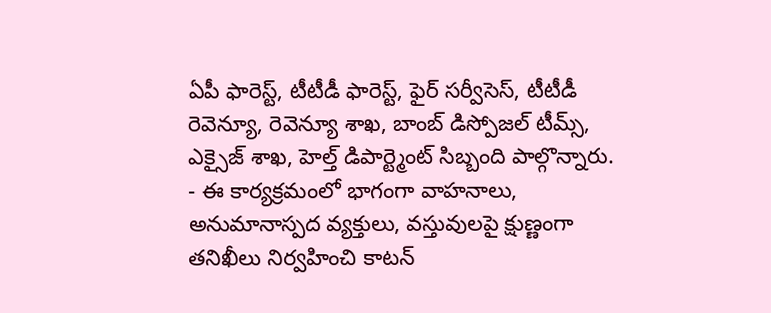ఏపీ ఫారెస్ట్, టీటీడీ ఫారెస్ట్, ఫైర్ సర్వీసెస్, టీటీడీ రెవెన్యూ, రెవెన్యూ శాఖ, బాంబ్ డిస్పోజల్ టీమ్స్, ఎక్సైజ్ శాఖ, హెల్త్ డిపార్ట్మెంట్ సిబ్బంది పాల్గొన్నారు.
- ఈ కార్యక్రమంలో భాగంగా వాహనాలు, అనుమానాస్పద వ్యక్తులు, వస్తువులపై క్షుణ్ణంగా తనిఖీలు నిర్వహించి కాటన్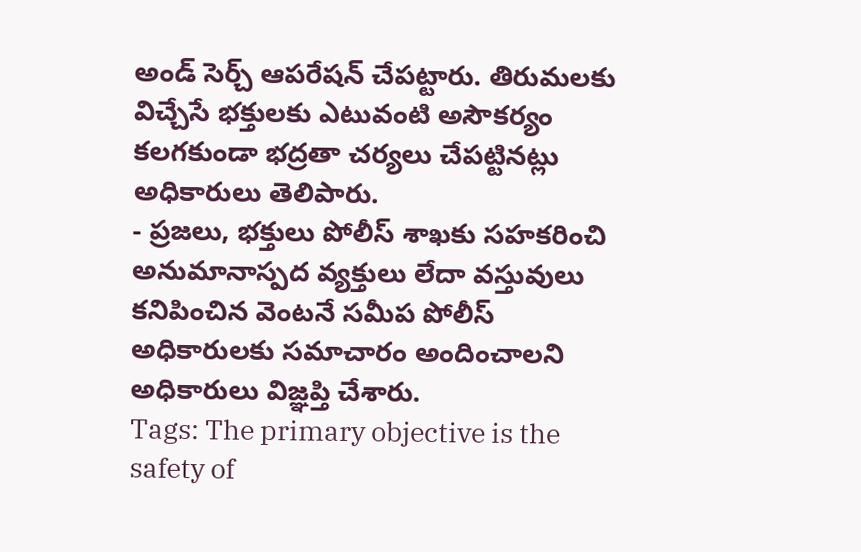అండ్ సెర్చ్ ఆపరేషన్ చేపట్టారు. తిరుమలకు విచ్చేసే భక్తులకు ఎటువంటి అసౌకర్యం కలగకుండా భద్రతా చర్యలు చేపట్టినట్లు అధికారులు తెలిపారు.
- ప్రజలు, భక్తులు పోలీస్ శాఖకు సహకరించి అనుమానాస్పద వ్యక్తులు లేదా వస్తువులు కనిపించిన వెంటనే సమీప పోలీస్ అధికారులకు సమాచారం అందించాలని అధికారులు విజ్ఞప్తి చేశారు.
Tags: The primary objective is the safety of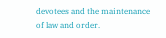devotees and the maintenance of law and order.